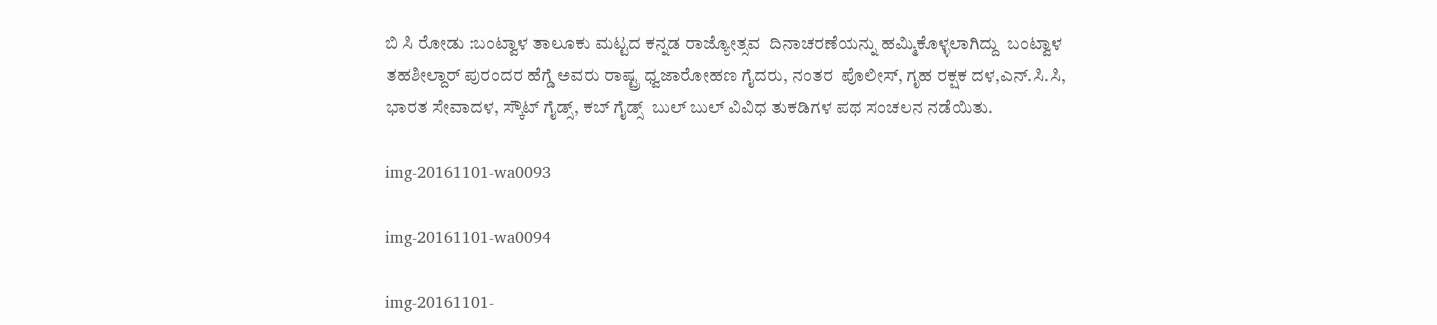ಬಿ ಸಿ ರೋಡು :ಬಂಟ್ವಾಳ ತಾಲೂಕು ಮಟ್ಟದ ಕನ್ನಡ ರಾಜ್ಯೋತ್ಸವ  ದಿನಾಚರಣೆಯನ್ನು ಹಮ್ಮಿಕೊಳ್ಳಲಾಗಿದ್ದು  ಬಂಟ್ವಾಳ ತಹಶೀಲ್ದಾರ್ ಪುರಂದರ ಹೆಗ್ಡೆ ಅವರು ರಾಷ್ಟ್ರ ಧ್ವಜಾರೋಹಣ ಗೈದರು, ನಂತರ  ಪೊಲೀಸ್, ಗೃಹ ರಕ್ಷಕ ದಳ,ಎನ್.ಸಿ.ಸಿ, ಭಾರತ ಸೇವಾದಳ, ಸ್ಕೌಟ್ ಗೈಡ್ಸ್, ಕಬ್ ಗೈಡ್ಸ್  ಬುಲ್ ಬುಲ್ ವಿವಿಧ ತುಕಡಿಗಳ ಪಥ ಸಂಚಲನ ನಡೆಯಿತು.

img-20161101-wa0093

img-20161101-wa0094

img-20161101-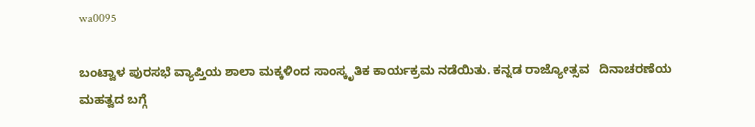wa0095

ಬಂಟ್ವಾಳ ಪುರಸಭೆ ವ್ಯಾಪ್ತಿಯ ಶಾಲಾ ಮಕ್ಕಳಿಂದ ಸಾಂಸ್ಕೃತಿಕ ಕಾರ್ಯಕ್ರಮ ನಡೆಯಿತು. ಕನ್ನಡ ರಾಜ್ಯೋತ್ಸವ   ದಿನಾಚರಣೆಯ ಮಹತ್ವದ ಬಗ್ಗೆ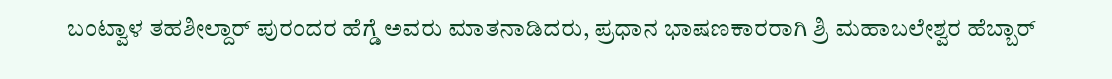ಬಂಟ್ವಾಳ ತಹಶೀಲ್ದಾರ್ ಪುರಂದರ ಹೆಗ್ಡೆ ಅವರು ಮಾತನಾಡಿದರು, ಪ್ರಧಾನ ಭಾಷಣಕಾರರಾಗಿ ಶ್ರಿ ಮಹಾಬಲೇಶ್ವರ ಹೆಬ್ಬಾರ್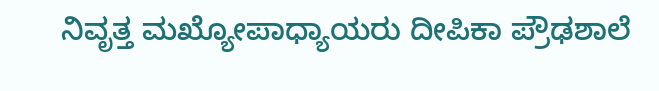ನಿವೃತ್ತ ಮಖ್ಯೋಪಾಧ್ಯಾಯರು ದೀಪಿಕಾ ಪ್ರೌಢಶಾಲೆ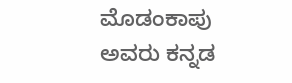ಮೊಡಂಕಾಪು   ಅವರು ಕನ್ನಡ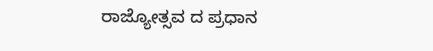ರಾಜ್ಯೋತ್ಸವ ದ ಪ್ರಧಾನ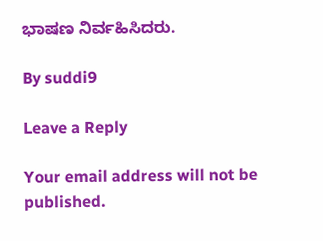ಭಾಷಣ ನಿರ್ವಹಿಸಿದರು.

By suddi9

Leave a Reply

Your email address will not be published.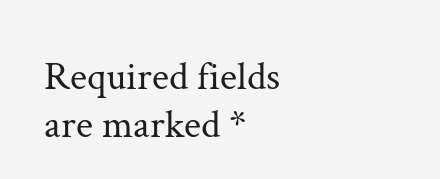Required fields are marked *